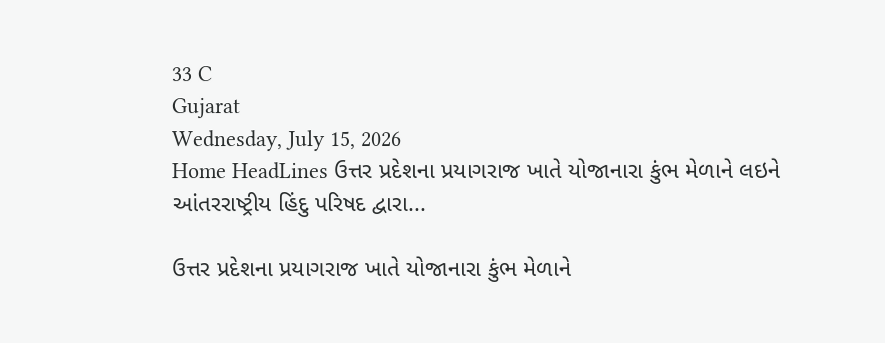33 C
Gujarat
Wednesday, July 15, 2026
Home HeadLines ઉત્તર પ્રદેશના પ્રયાગરાજ ખાતે યોજાનારા કુંભ મેળાને લઇને આંતરરાષ્ટ્રીય હિંદુ પરિષદ દ્વારા...

ઉત્તર પ્રદેશના પ્રયાગરાજ ખાતે યોજાનારા કુંભ મેળાને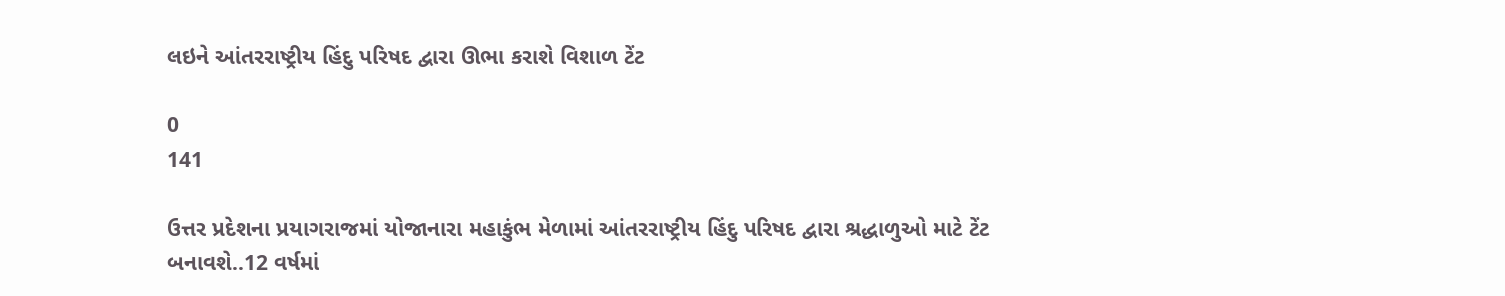લઇને આંતરરાષ્ટ્રીય હિંદુ પરિષદ દ્વારા ઊભા કરાશે વિશાળ ટેંટ

0
141

ઉત્તર પ્રદેશના પ્રયાગરાજમાં યોજાનારા મહાકુંભ મેળામાં આંતરરાષ્ટ્રીય હિંદુ પરિષદ દ્વારા શ્રદ્ધાળુઓ માટે ટેંટ બનાવશે..12 વર્ષમાં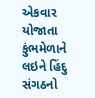એકવાર યોજાતા કુંભમેળાને લઇને હિંદુ સંગઠનો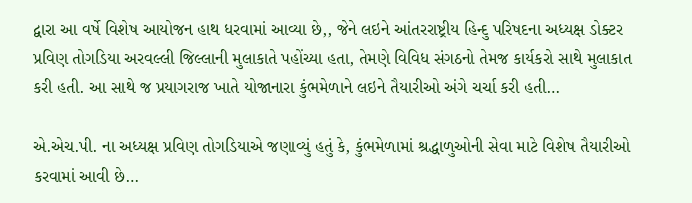દ્વારા આ વર્ષે વિશેષ આયોજન હાથ ધરવામાં આવ્યા છે,, જેને લઇને આંતરરાષ્ટ્રીય હિન્દુ પરિષદના અધ્યક્ષ ડોક્ટર પ્રવિણ તોગડિયા અરવલ્લી જિલ્લાની મુલાકાતે પહોંચ્યા હતા, તેમણે વિવિધ સંગઠનો તેમજ કાર્યકરો સાથે મુલાકાત કરી હતી. આ સાથે જ પ્રયાગરાજ ખાતે યોજાનારા કુંભમેળાને લઇને તૈયારીઓ અંગે ચર્ચા કરી હતી…

એ.એચ.પી. ના અધ્યક્ષ પ્રવિણ તોગડિયાએ જણાવ્યું હતું કે, કુંભમેળામાં શ્રદ્ધાળુઓની સેવા માટે વિશેષ તૈયારીઓ કરવામાં આવી છે…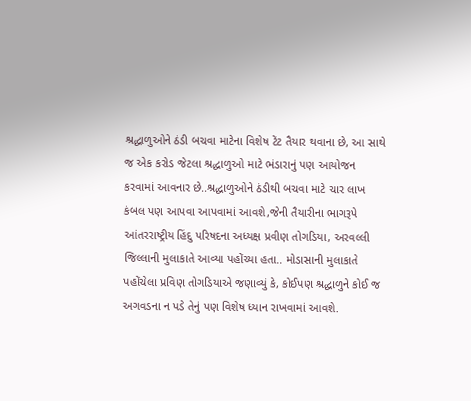શ્રદ્ધાળુઓને ઠંડી બચવા માટેના વિશેષ ટેંટ તૈયાર થવાના છે, આ સાથે જ એક કરોડ જેટલા શ્રદ્ધાળુઓ માટે ભંડારાનું પણ આયોજન કરવામાં આવનાર છે..શ્રદ્ધાળુઓને ઠંડીથી બચવા માટે ચાર લાખ કંબલ પણ આપવા આપવામાં આવશે,જેની તૈયારીના ભાગરૂપે આંતરરાષ્ટ્રીય હિંદુ પરિષદના અધ્યક્ષ પ્રવીણ તોગડિયા, અરવલ્લી જિલ્લાની મુલાકાતે આવ્યા પહોંચ્યા હતા.. મોડાસાની મુલાકાતે પહોંચેલા પ્રવિણ તોગડિયાએ જણાવ્યું કે, કોઈપણ શ્રદ્ધાળુને કોઈ જ અગવડના ન પડે તેનું પણ વિશેષ ધ્યાન રાખવામાં આવશે.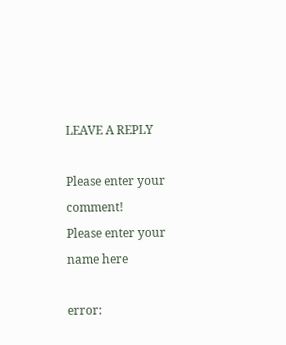LEAVE A REPLY

Please enter your comment!
Please enter your name here

error: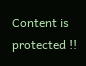Content is protected !!